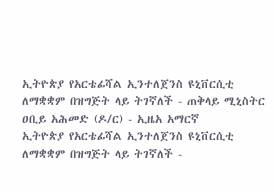ኢትዮጵያ የአርቴፊሻል ኢንተለጀንስ ዩኒቨርሲቲ ለማቋቋም በዝግጅት ላይ ትገኛለች - ጠቅላይ ሚኒስትር ዐቢይ አሕመድ (ዶ/ር) - ኢዜአ አማርኛ
ኢትዮጵያ የአርቴፊሻል ኢንተለጀንስ ዩኒቨርሲቲ ለማቋቋም በዝግጅት ላይ ትገኛለች -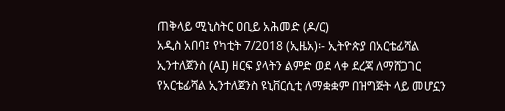ጠቅላይ ሚኒስትር ዐቢይ አሕመድ (ዶ/ር)
አዲስ አበባ፤ የካቲት 7/2018 (ኢዜአ)፡- ኢትዮጵያ በአርቴፊሻል ኢንተለጀንስ (AI) ዘርፍ ያላትን ልምድ ወደ ላቀ ደረጃ ለማሸጋገር የአርቴፊሻል ኢንተለጀንስ ዩኒቨርሲቲ ለማቋቋም በዝግጅት ላይ መሆኗን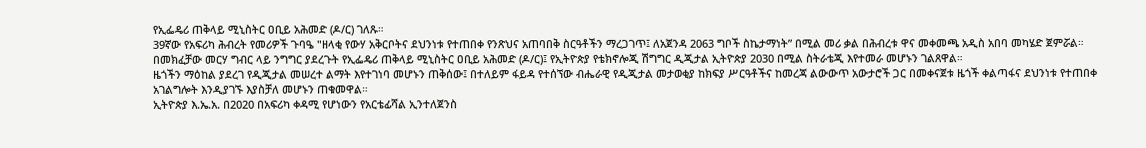የኢፌዴሪ ጠቅላይ ሚኒስትር ዐቢይ አሕመድ (ዶ/ር) ገለጹ።
39ኛው የአፍሪካ ሕብረት የመሪዎች ጉባዔ "ዘላቂ የውሃ አቅርቦትና ደህንነቱ የተጠበቀ የንጽህና አጠባበቅ ስርዓቶችን ማረጋገጥ፤ ለአጀንዳ 2063 ግቦች ስኬታማነት” በሚል መሪ ቃል በሕብረቱ ዋና መቀመጫ አዲስ አበባ መካሄድ ጀምሯል።
በመክፈቻው መርሃ ግብር ላይ ንግግር ያደረጉት የኢፌዴሪ ጠቅላይ ሚኒስትር ዐቢይ አሕመድ (ዶ/ር)፤ የኢትዮጵያ የቴክኖሎጂ ሽግግር ዲጂታል ኢትዮጵያ 2030 በሚል ስትራቴጂ እየተመራ መሆኑን ገልጸዋል።
ዜጎችን ማዕከል ያደረገ የዲጂታል መሠረተ ልማት እየተገነባ መሆኑን ጠቅሰው፤ በተለይም ፋይዳ የተሰኘው ብሔራዊ የዲጂታል መታወቂያ ከክፍያ ሥርዓቶችና ከመረጃ ልውውጥ አውታሮች ጋር በመቀናጀቱ ዜጎች ቀልጣፋና ደህንነቱ የተጠበቀ አገልግሎት እንዲያገኙ እያስቻለ መሆኑን ጠቁመዋል።
ኢትዮጵያ እ.ኤ.አ. በ2020 በአፍሪካ ቀዳሚ የሆነውን የአርቴፊሻል ኢንተለጀንስ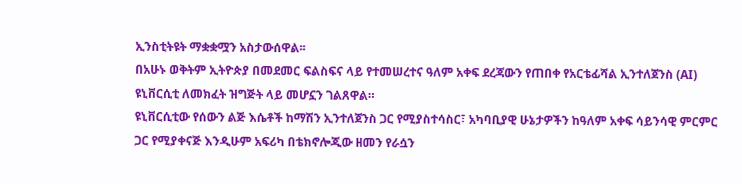ኢንስቲትዩት ማቋቋሟን አስታውሰዋል፡፡
በአሁኑ ወቅትም ኢትዮጵያ በመደመር ፍልስፍና ላይ የተመሠረተና ዓለም አቀፍ ደረጃውን የጠበቀ የአርቴፊሻል ኢንተለጀንስ (AI) ዩኒቨርሲቲ ለመክፈት ዝግጅት ላይ መሆኗን ገልጸዋል።
ዩኒቨርሲቲው የሰውን ልጅ እሴቶች ከማሽን ኢንተለጀንስ ጋር የሚያስተሳስር፣ አካባቢያዊ ሁኔታዎችን ከዓለም አቀፍ ሳይንሳዊ ምርምር ጋር የሚያቀናጅ እንዲሁም አፍሪካ በቴክኖሎጂው ዘመን የራሷን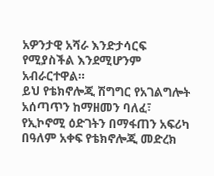አዎንታዊ አሻራ እንድታሳርፍ የሚያስችል እንደሚሆንም አብራርተዋል።
ይህ የቴክኖሎጂ ሽግግር የአገልግሎት አሰጣጥን ከማዘመን ባለፈ፣ የኢኮኖሚ ዕድገትን በማፋጠን አፍሪካ በዓለም አቀፍ የቴክኖሎጂ መድረክ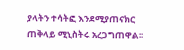ያላትን ተሳትፎ እንደሚያጠናክር ጠቅላይ ሚኒስትሩ አረጋግጠዋል፡፡